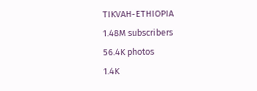TIKVAH-ETHIOPIA
1.48M subscribers
56.4K photos
1.4K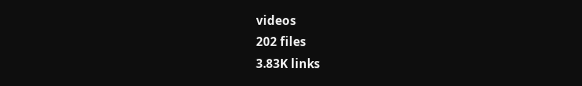videos
202 files
3.83K links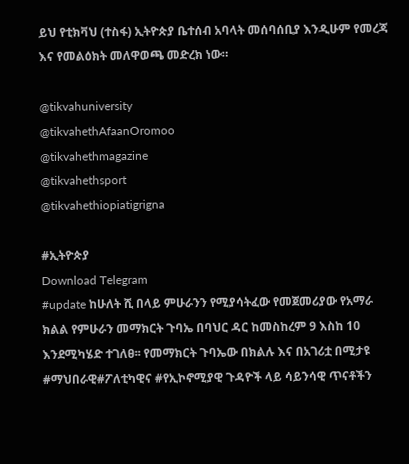ይህ የቲክቫህ (ተስፋ) ኢትዮጵያ ቤተሰብ አባላት መሰባሰቢያ እንዲሁም የመረጃ እና የመልዕክት መለዋወጫ መድረክ ነው።

@tikvahuniversity
@tikvahethAfaanOromoo
@tikvahethmagazine
@tikvahethsport
@tikvahethiopiatigrigna

#ኢትዮጵያ
Download Telegram
#update ከሁለት ሺ በላይ ምሁራንን የሚያሳትፈው የመጀመሪያው የአማራ ክልል የምሁራን መማክርት ጉባኤ በባህር ዳር ከመስከረም 9 እስከ 10 እንደሚካሄድ ተገለፀ፡፡ የመማክርት ጉባኤው በክልሉ እና በአገሪቷ በሚታዩ #ማህበራዊ#ፖለቲካዊና #የኢኮኖሚያዊ ጉዳዮች ላይ ሳይንሳዊ ጥናቶችን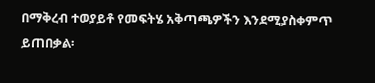በማቅረብ ተወያይቶ የመፍትሄ አቅጣጫዎችን እንደሚያስቀምጥ ይጠበቃል፡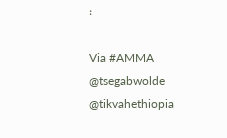፡

Via #AMMA
@tsegabwolde @tikvahethiopia